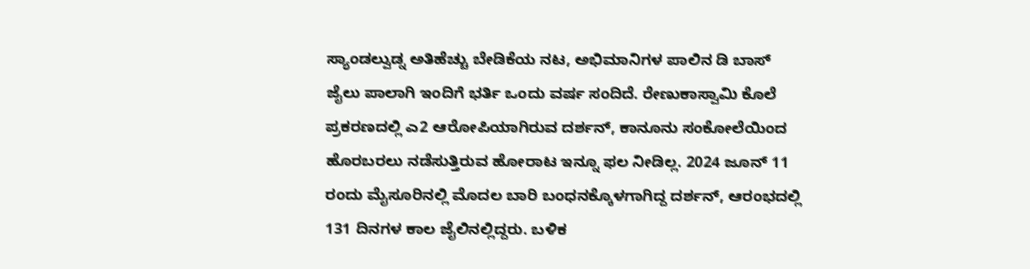ಸ್ಯಾಂಡಲ್ವುಡ್ನ ಅತಿಹೆಚ್ಚು ಬೇಡಿಕೆಯ ನಟ, ಅಭಿಮಾನಿಗಳ ಪಾಲಿನ ಡಿ ಬಾಸ್ ಜೈಲು ಪಾಲಾಗಿ ಇಂದಿಗೆ ಭರ್ತಿ ಒಂದು ವರ್ಷ ಸಂದಿದೆ. ರೇಣುಕಾಸ್ವಾಮಿ ಕೊಲೆ ಪ್ರಕರಣದಲ್ಲಿ ಎ2 ಆರೋಪಿಯಾಗಿರುವ ದರ್ಶನ್, ಕಾನೂನು ಸಂಕೋಲೆಯಿಂದ ಹೊರಬರಲು ನಡೆಸುತ್ತಿರುವ ಹೋರಾಟ ಇನ್ನೂ ಫಲ ನೀಡಿಲ್ಲ. 2024 ಜೂನ್ 11 ರಂದು ಮೈಸೂರಿನಲ್ಲಿ ಮೊದಲ ಬಾರಿ ಬಂಧನಕ್ಕೊಳಗಾಗಿದ್ದ ದರ್ಶನ್, ಆರಂಭದಲ್ಲಿ 131 ದಿನಗಳ ಕಾಲ ಜೈಲಿನಲ್ಲಿದ್ದರು. ಬಳಿಕ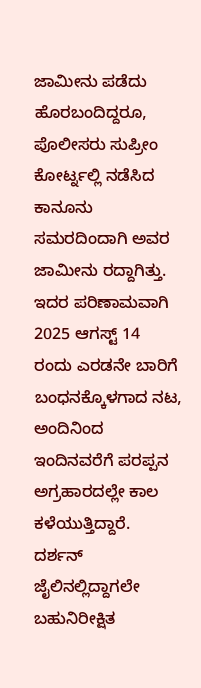ಜಾಮೀನು ಪಡೆದು ಹೊರಬಂದಿದ್ದರೂ, ಪೊಲೀಸರು ಸುಪ್ರೀಂ ಕೋರ್ಟ್ನಲ್ಲಿ ನಡೆಸಿದ ಕಾನೂನು ಸಮರದಿಂದಾಗಿ ಅವರ ಜಾಮೀನು ರದ್ದಾಗಿತ್ತು. ಇದರ ಪರಿಣಾಮವಾಗಿ 2025 ಆಗಸ್ಟ್ 14 ರಂದು ಎರಡನೇ ಬಾರಿಗೆ ಬಂಧನಕ್ಕೊಳಗಾದ ನಟ, ಅಂದಿನಿಂದ ಇಂದಿನವರೆಗೆ ಪರಪ್ಪನ ಅಗ್ರಹಾರದಲ್ಲೇ ಕಾಲ ಕಳೆಯುತ್ತಿದ್ದಾರೆ.
ದರ್ಶನ್ ಜೈಲಿನಲ್ಲಿದ್ದಾಗಲೇ ಬಹುನಿರೀಕ್ಷಿತ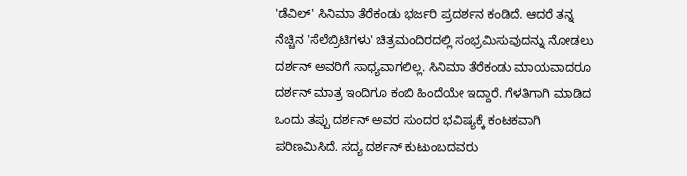'ಡೆವಿಲ್' ಸಿನಿಮಾ ತೆರೆಕಂಡು ಭರ್ಜರಿ ಪ್ರದರ್ಶನ ಕಂಡಿದೆ. ಆದರೆ ತನ್ನ ನೆಚ್ಚಿನ 'ಸೆಲೆಬ್ರಿಟಿಗಳು' ಚಿತ್ರಮಂದಿರದಲ್ಲಿ ಸಂಭ್ರಮಿಸುವುದನ್ನು ನೋಡಲು ದರ್ಶನ್ ಅವರಿಗೆ ಸಾಧ್ಯವಾಗಲಿಲ್ಲ. ಸಿನಿಮಾ ತೆರೆಕಂಡು ಮಾಯವಾದರೂ ದರ್ಶನ್ ಮಾತ್ರ ಇಂದಿಗೂ ಕಂಬಿ ಹಿಂದೆಯೇ ಇದ್ದಾರೆ. ಗೆಳತಿಗಾಗಿ ಮಾಡಿದ ಒಂದು ತಪ್ಪು ದರ್ಶನ್ ಅವರ ಸುಂದರ ಭವಿಷ್ಯಕ್ಕೆ ಕಂಟಕವಾಗಿ ಪರಿಣಮಿಸಿದೆ. ಸದ್ಯ ದರ್ಶನ್ ಕುಟುಂಬದವರು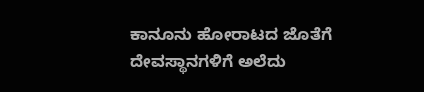ಕಾನೂನು ಹೋರಾಟದ ಜೊತೆಗೆ ದೇವಸ್ಥಾನಗಳಿಗೆ ಅಲೆದು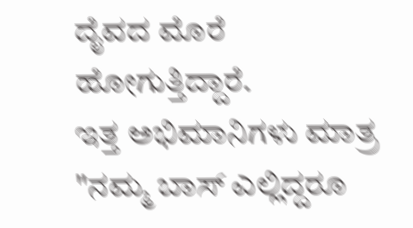ದೈವದ ಮೊರೆ ಹೋಗುತ್ತಿದ್ದಾರೆ.
ಇತ್ತ ಅಭಿಮಾನಿಗಳು ಮಾತ್ರ "ನಮ್ಮ ಬಾಸ್ ಎಲ್ಲಿದ್ದರೂ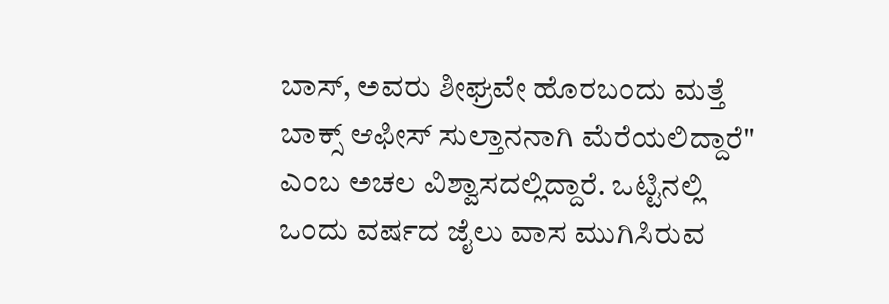ಬಾಸ್, ಅವರು ಶೀಘ್ರವೇ ಹೊರಬಂದು ಮತ್ತೆ ಬಾಕ್ಸ್ ಆಫೀಸ್ ಸುಲ್ತಾನನಾಗಿ ಮೆರೆಯಲಿದ್ದಾರೆ" ಎಂಬ ಅಚಲ ವಿಶ್ವಾಸದಲ್ಲಿದ್ದಾರೆ. ಒಟ್ಟಿನಲ್ಲಿ ಒಂದು ವರ್ಷದ ಜೈಲು ವಾಸ ಮುಗಿಸಿರುವ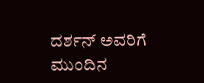ದರ್ಶನ್ ಅವರಿಗೆ ಮುಂದಿನ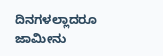ದಿನಗಳಲ್ಲಾದರೂ ಜಾಮೀನು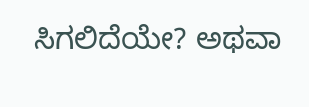ಸಿಗಲಿದೆಯೇ? ಅಥವಾ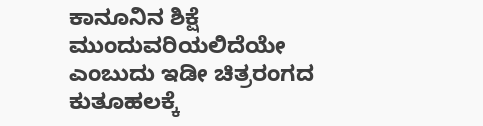ಕಾನೂನಿನ ಶಿಕ್ಷೆ ಮುಂದುವರಿಯಲಿದೆಯೇ ಎಂಬುದು ಇಡೀ ಚಿತ್ರರಂಗದ ಕುತೂಹಲಕ್ಕೆ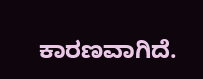ಕಾರಣವಾಗಿದೆ.